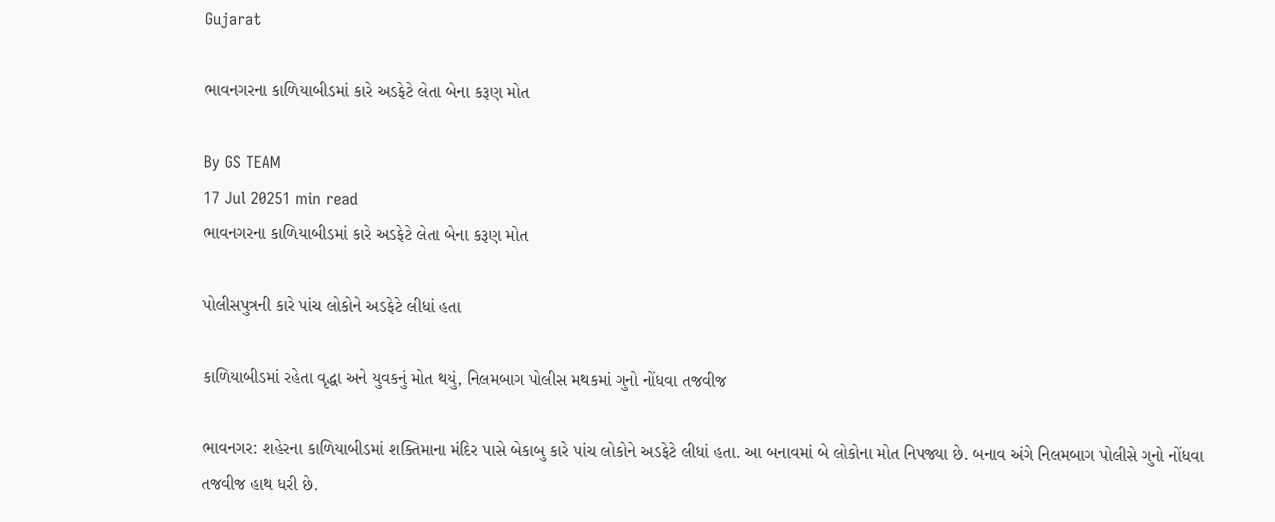Gujarat

ભાવનગરના કાળિયાબીડમાં કારે અડફેટે લેતા બેના કરૂણ મોત

By GS TEAM
17 Jul 20251 min read
ભાવનગરના કાળિયાબીડમાં કારે અડફેટે લેતા બેના કરૂણ મોત

પોલીસપુત્રની કારે પાંચ લોકોને અડફેટે લીધાં હતા

કાળિયાબીડમાં રહેતા વૃદ્ધા અને યુવકનું મોત થયું, નિલમબાગ પોલીસ મથકમાં ગુનો નોંધવા તજવીજ

ભાવનગર: શહેરના કાળિયાબીડમાં શક્તિમાના મંદિર પાસે બેકાબુ કારે પાંચ લોકોને અડફેટે લીધાં હતા. આ બનાવમાં બે લોકોના મોત નિપજ્યા છે. બનાવ અંગે નિલમબાગ પોલીસે ગુનો નોંધવા તજવીજ હાથ ધરી છે.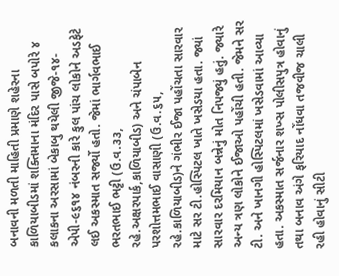બનાવની મળતી માહિતી પ્રમાણે શહેરના કાળિયાબીડમાં શક્તિમાના મંદિર પાસે બપોરે ૪ કલાકના અરસામાં બેકાબુ થયેલી જીજે-૧૪-એપી-૯૬૧૪ નંબરની કારે કુલ પાંચ લોકોને અડફેટે લઈ અકસ્માત સર્જ્યો હતો. જેમાં ભાર્ગવભાઈ ભરતભાઈ ભટ્ટી (ઉ.વ.૩૩, રહે.અક્ષરપાર્ક,કાળિયાબીડ) અને ચંપાબેન પરશોત્તમભાઈ વાસાણી (ઉ.વ.૬૫, રહે.કાળિયાબીડ)ને ગંભીર ઈજા પહોંચતા સારવાર માટે સર ટી.હોસ્પિટલ ખાતે ખસેડયા હતા. જ્યાં સારવાર દરમિયાન બન્નેનું મોત નિપજ્યું હતું. જ્યારે અન્ય ત્રણ લોકોને ઈજાઓ પહોંચી હતી. જેમને સર ટી. અને ખાનગી હોસ્પિટલમાં ખસેડવામાં આવ્યા હતા. અકસ્માત સર્જનાર શખ્સ પોલીસપુત્ર હોવાનું તથા બનાવ અંગે ફરિયાદ નોંધવા તજવીજ ચાલી રહી હોવાનું સીટી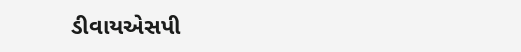ડીવાયએસપી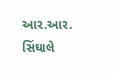આર.આર. સિંઘાલે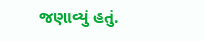જણાવ્યું હતું.